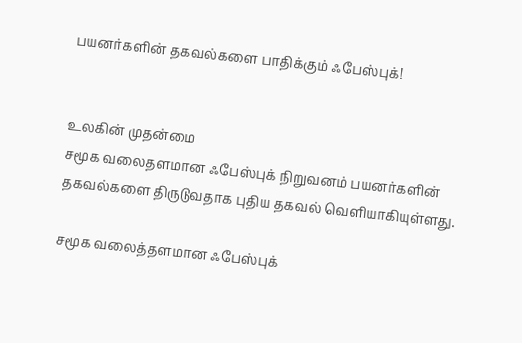பயனர்களின் தகவல்களை பாதிக்கும் ஃபேஸ்புக்!


உலகின் முதன்மை
சமூக வலைதளமான ஃபேஸ்புக் நிறுவனம் பயனர்களின் தகவல்களை திருடுவதாக புதிய தகவல் வெளியாகியுள்ளது.

சமூக வலைத்தளமான ஃபேஸ்புக்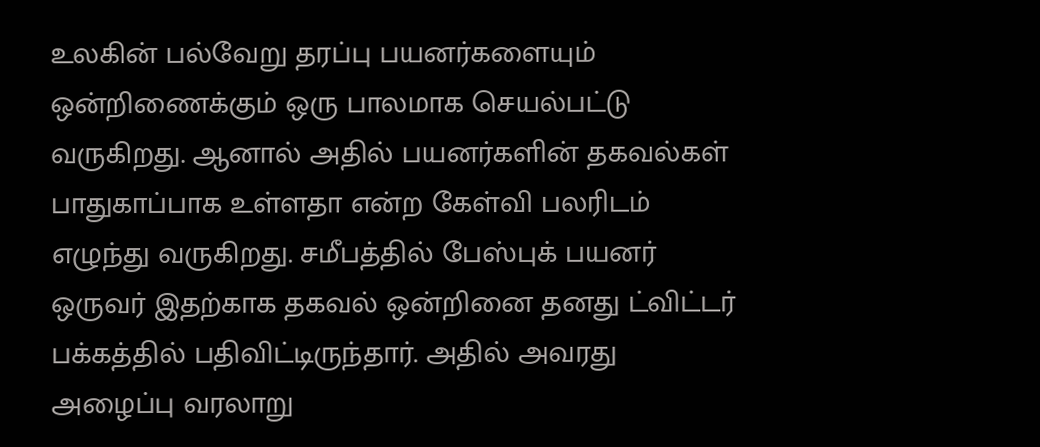உலகின் பல்வேறு தரப்பு பயனர்களையும் ஒன்றிணைக்கும் ஒரு பாலமாக செயல்பட்டு வருகிறது. ஆனால் அதில் பயனர்களின் தகவல்கள் பாதுகாப்பாக உள்ளதா என்ற கேள்வி பலரிடம் எழுந்து வருகிறது. சமீபத்தில் பேஸ்புக் பயனர் ஒருவர் இதற்காக தகவல் ஒன்றினை தனது ட்விட்டர் பக்கத்தில் பதிவிட்டிருந்தார். அதில் அவரது அழைப்பு வரலாறு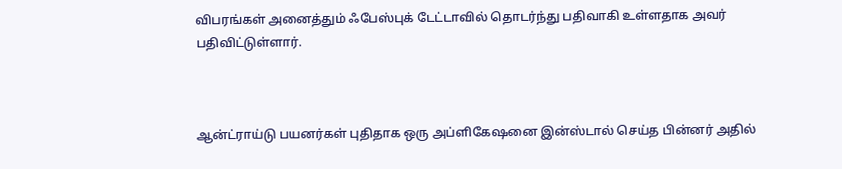விபரங்கள் அனைத்தும் ஃபேஸ்புக் டேட்டாவில் தொடர்ந்து பதிவாகி உள்ளதாக அவர் பதிவிட்டுள்ளார்.



ஆன்ட்ராய்டு பயனர்கள் புதிதாக ஒரு அப்ளிகேஷனை இன்ஸ்டால் செய்த பின்னர் அதில்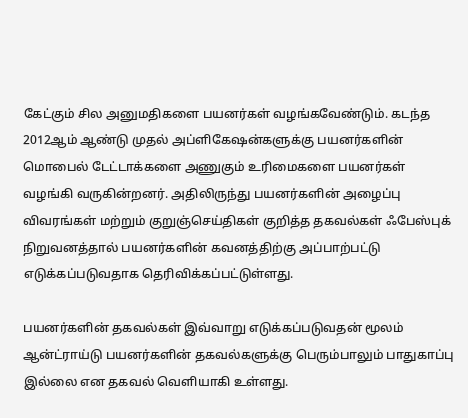கேட்கும் சில அனுமதிகளை பயனர்கள் வழங்கவேண்டும். கடந்த 2012ஆம் ஆண்டு முதல் அப்ளிகேஷன்களுக்கு பயனர்களின் மொபைல் டேட்டாக்களை அணுகும் உரிமைகளை பயனர்கள் வழங்கி வருகின்றனர். அதிலிருந்து பயனர்களின் அழைப்பு விவரங்கள் மற்றும் குறுஞ்செய்திகள் குறித்த தகவல்கள் ஃபேஸ்புக் நிறுவனத்தால் பயனர்களின் கவனத்திற்கு அப்பாற்பட்டு எடுக்கப்படுவதாக தெரிவிக்கப்பட்டுள்ளது.

பயனர்களின் தகவல்கள் இவ்வாறு எடுக்கப்படுவதன் மூலம் ஆன்ட்ராய்டு பயனர்களின் தகவல்களுக்கு பெரும்பாலும் பாதுகாப்பு இல்லை என தகவல் வெளியாகி உள்ளது.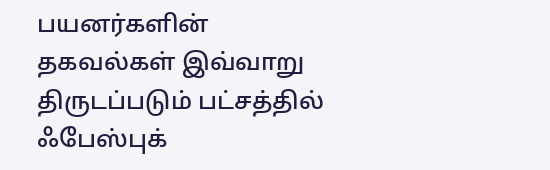பயனர்களின் தகவல்கள் இவ்வாறு திருடப்படும் பட்சத்தில் ஃபேஸ்புக்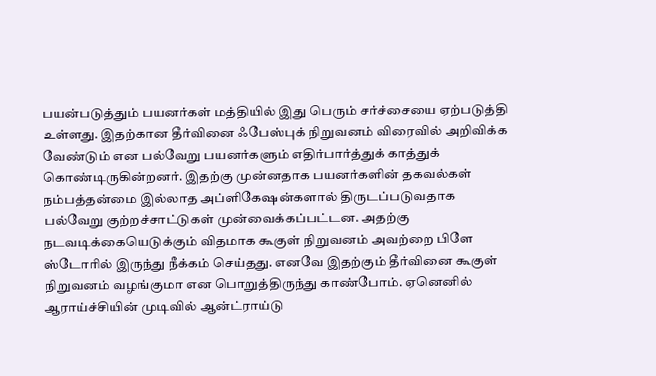பயன்படுத்தும் பயனர்கள் மத்தியில் இது பெரும் சர்ச்சையை ஏற்படுத்தி உள்ளது. இதற்கான தீர்வினை ஃபேஸ்புக் நிறுவனம் விரைவில் அறிவிக்க வேண்டும் என பல்வேறு பயனர்களும் எதிர்பார்த்துக் காத்துக் கொண்டிருகின்றனர். இதற்கு முன்னதாக பயனர்களின் தகவல்கள் நம்பத்தன்மை இல்லாத அப்ளிகேஷன்களால் திருடப்படுவதாக பல்வேறு குற்றச்சாட்டுகள் முன்வைக்கப்பட்டன. அதற்கு நடவடிக்கையெடுக்கும் விதமாக கூகுள் நிறுவனம் அவற்றை பிளே ஸ்டோரில் இருந்து நீக்கம் செய்தது. எனவே இதற்கும் தீர்வினை கூகுள் நிறுவனம் வழங்குமா என பொறுத்திருந்து காண்போம். ஏனெனில் ஆராய்ச்சியின் முடிவில் ஆன்ட்ராய்டு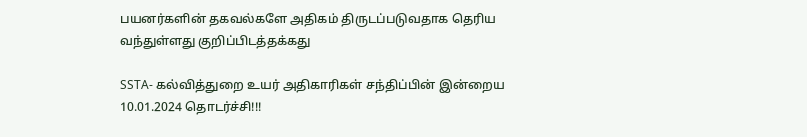பயனர்களின் தகவல்களே அதிகம் திருடப்படுவதாக தெரிய வந்துள்ளது குறிப்பிடத்தக்கது

SSTA- கல்வித்துறை உயர் அதிகாரிகள் சந்திப்பின் இன்றைய 10.01.2024 தொடர்ச்சி!!!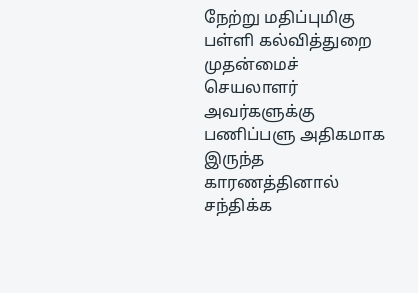நேற்று மதிப்புமிகு பள்ளி கல்வித்துறை முதன்மைச் செயலாளர் அவர்களுக்கு பணிப்பளு அதிகமாக இருந்த காரணத்தினால் சந்திக்க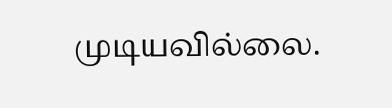முடியவில்லை.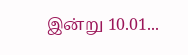இன்று 10.01...